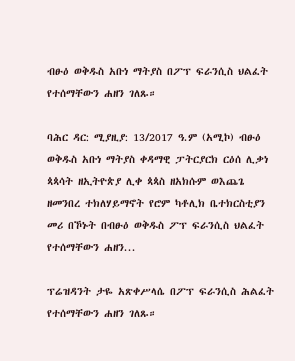ብፁዕ ወቅዱስ አቡነ ማትያስ በፖፕ ፍራንሲስ ህልፈት የተሰማቸውን ሐዘን ገለጹ።

ባሕር ዳር: ሚያዚያ: 13/2017 ዓ.ም (አሚኮ) ብፁዕ ወቅዱስ አቡነ ማትያስ ቀዳማዊ ፓትርያርክ ርዕሰ ሊቃነ ጳጳሳት ዘኢትዮጵያ ሊቀ ጳጳስ ዘአክሱም ወእጨጌ ዘመንበረ ተክለሃይማኖት የሮም ካቶሊክ ቤተክርስቲያን መሪ በኾኑት በብፁዕ ወቅዱስ ፖፕ ፍራንሲስ ህልፈት የተሰማቸውን ሐዘን...

ፕሬዝዳንት ታዬ አጽቀሥላሴ በፖፕ ፍራንሲስ ሕልፈት የተሰማቸውን ሐዘን ገለጹ።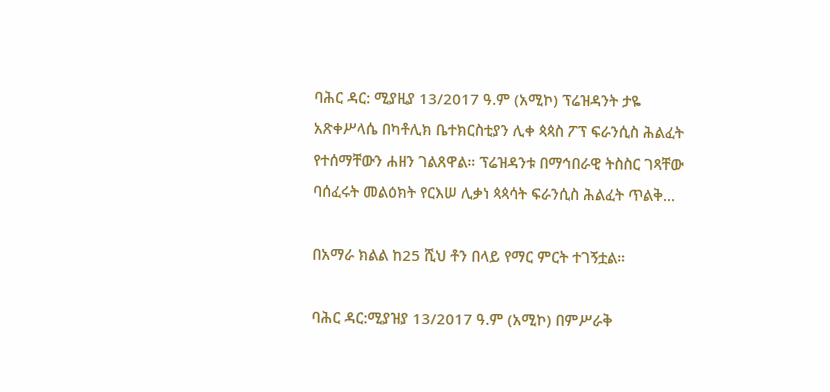ባሕር ዳር: ሚያዚያ 13/2017 ዓ.ም (አሚኮ) ፕሬዝዳንት ታዬ አጽቀሥላሴ በካቶሊክ ቤተክርስቲያን ሊቀ ጳጳስ ፖፕ ፍራንሲስ ሕልፈት የተሰማቸውን ሐዘን ገልጸዋል። ፕሬዝዳንቱ በማኅበራዊ ትስስር ገጻቸው ባሰፈሩት መልዕክት የርእሠ ሊቃነ ጳጳሳት ፍራንሲስ ሕልፈት ጥልቅ...

በአማራ ክልል ከ25 ሺህ ቶን በላይ የማር ምርት ተገኝቷል።

ባሕር ዳር:ሚያዝያ 13/2017 ዓ.ም (አሚኮ) በምሥራቅ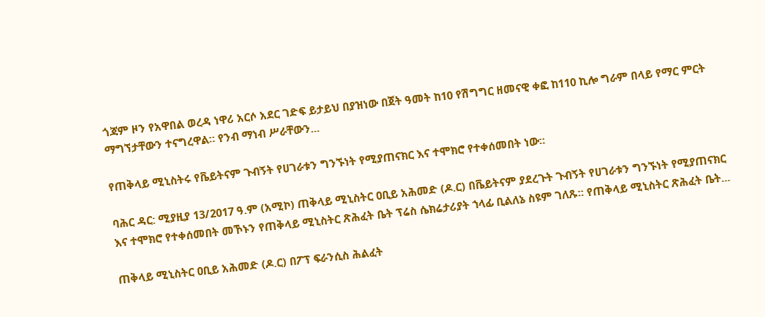ጎጃም ዞን የአዋበል ወረዳ ነዋሪ አርሶ አደር ገድፍ ይታይህ በያዝነው በጀት ዓመት ከ10 የሽግግር ዘመናዊ ቀፎ ከ110 ኪሎ ግራም በላይ የማር ምርት ማግኘታቸውን ተናግረዋል። የንብ ማነብ ሥራቸውን...

የጠቅላይ ሚኒስትሩ የቬይትናም ጉብኝት የሀገራቱን ግንኙነት የሚያጠናክር እና ተሞክሮ የተቀሰመበት ነው።

ባሕር ዳር: ሚያዚያ 13/2017 ዓ.ም (አሚኮ) ጠቅላይ ሚኒስትር ዐቢይ አሕመድ (ዶ.ር) በቬይትናም ያደረጉት ጉብኝት የሀገራቱን ግንኙነት የሚያጠናክር እና ተሞክሮ የተቀሰመበት መኾኑን የጠቅላይ ሚኒስትር ጽሕፈት ቤት ፕሬስ ሴክሬታሪያት ኀላፊ ቢልለኔ ስዩም ገለጹ፡፡ የጠቅላይ ሚኒስትር ጽሕፈት ቤት...

ጠቅላይ ሚኒስትር ዐቢይ አሕመድ (ዶ.ር) በፖፕ ፍራንሲስ ሕልፈት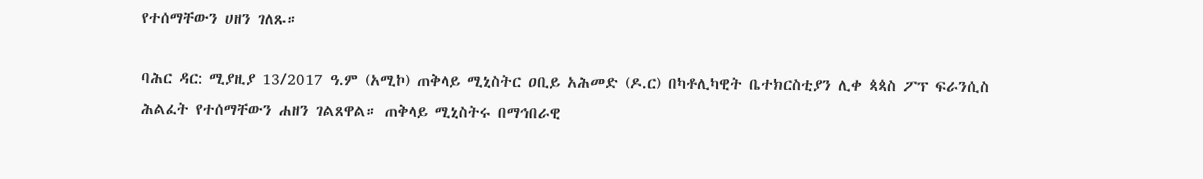የተሰማቸውን ሀዘን ገለጹ።

ባሕር ዳር: ሚያዚያ 13/2017 ዓ.ም (አሚኮ) ጠቅላይ ሚኒስትር ዐቢይ አሕመድ (ዶ.ር) በካቶሊካዊት ቤተክርስቲያን ሊቀ ጳጳስ ፖፕ ፍራንሲስ ሕልፈት የተሰማቸውን ሐዘን ገልጸዋል። ጠቅላይ ሚኒስትሩ በማኅበራዊ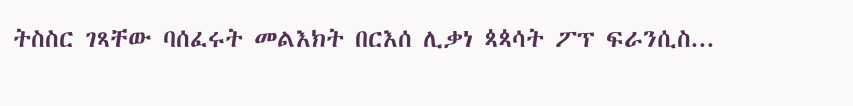ትስስር ገጻቸው ባሰፈሩት መልእክት በርእሰ ሊቃነ ጳጳሳት ፖፕ ፍራንሲስ...